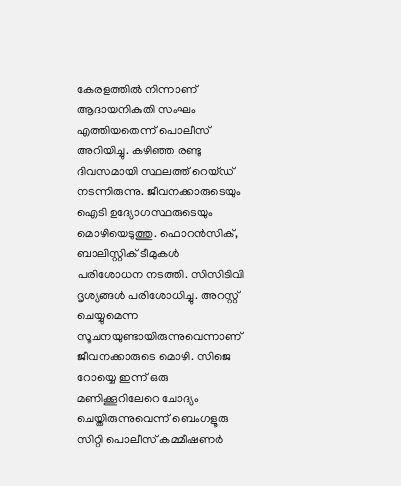കേരളത്തിൽ നിന്നാണ് ആദായനികുതി സംഘം എത്തിയതെന്ന് പൊലീസ് അറിയിച്ചു. കഴിഞ്ഞ രണ്ടു ദിവസമായി സ്ഥലത്ത് റെയ്ഡ് നടന്നിരുന്നു. ജീവനക്കാരുടെയും ഐടി ഉദ്യോഗസ്ഥരുടെയും മൊഴിയെടുത്തു. ഫൊറൻസിക്, ബാലിസ്റ്റിക് ടീമുകൾ പരിശോധന നടത്തി. സിസിടിവി ദൃശ്യങ്ങൾ പരിശോധിച്ചു. അറസ്റ്റ് ചെയ്യുമെന്ന സൂചനയുണ്ടായിരുന്നുവെന്നാണ് ജീവനക്കാരുടെ മൊഴി. സിജെ റോയ്യെ ഇന്ന് ഒരു മണിക്കൂറിലേറെ ചോദ്യം ചെയ്തിരുന്നുവെന്ന് ബെംഗളൂരു സിറ്റി പൊലീസ് കമ്മീഷണർ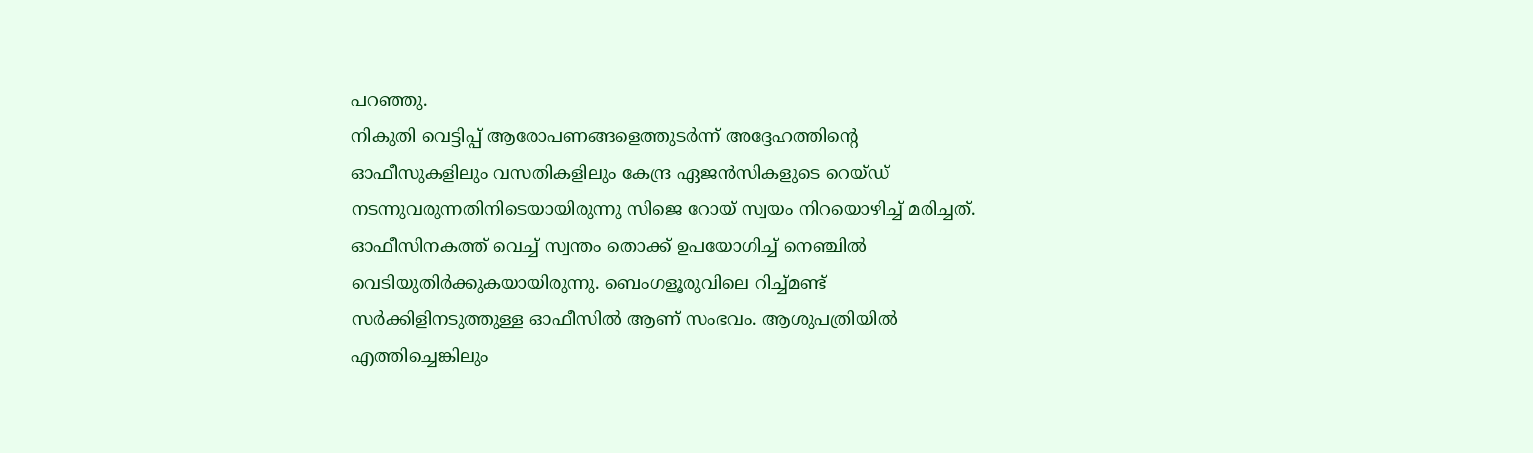പറഞ്ഞു.
നികുതി വെട്ടിപ്പ് ആരോപണങ്ങളെത്തുടർന്ന് അദ്ദേഹത്തിന്റെ ഓഫീസുകളിലും വസതികളിലും കേന്ദ്ര ഏജൻസികളുടെ റെയ്ഡ് നടന്നുവരുന്നതിനിടെയായിരുന്നു സിജെ റോയ് സ്വയം നിറയൊഴിച്ച് മരിച്ചത്. ഓഫീസിനകത്ത് വെച്ച് സ്വന്തം തൊക്ക് ഉപയോഗിച്ച് നെഞ്ചിൽ വെടിയുതിർക്കുകയായിരുന്നു. ബെംഗളൂരുവിലെ റിച്ച്മണ്ട് സർക്കിളിനടുത്തുള്ള ഓഫീസിൽ ആണ് സംഭവം. ആശുപത്രിയിൽ എത്തിച്ചെങ്കിലും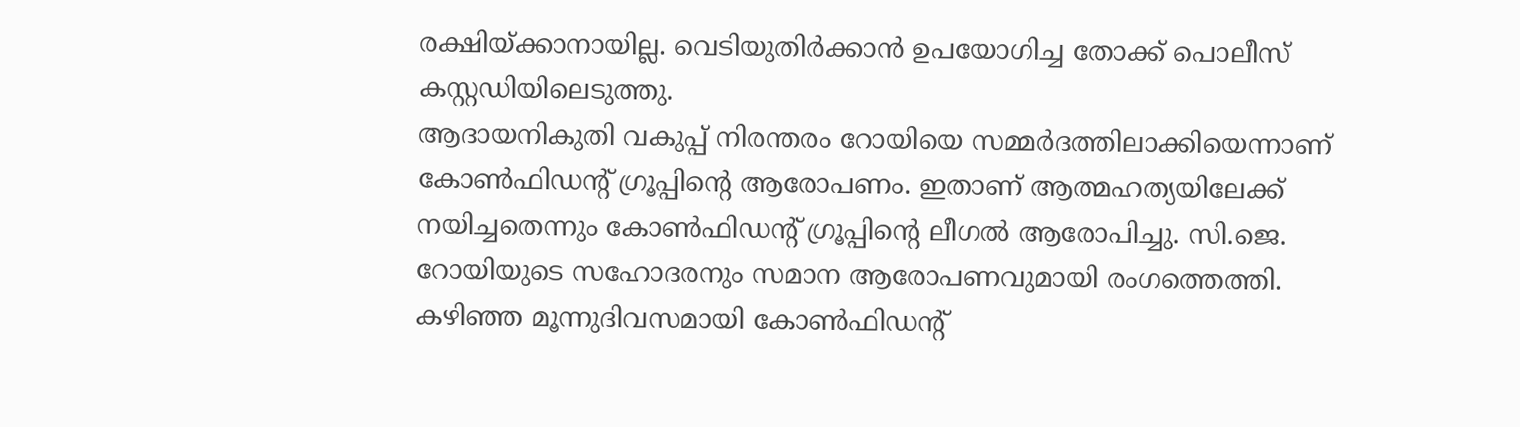രക്ഷിയ്ക്കാനായില്ല. വെടിയുതിർക്കാൻ ഉപയോഗിച്ച തോക്ക് പൊലീസ് കസ്റ്റഡിയിലെടുത്തു.
ആദായനികുതി വകുപ്പ് നിരന്തരം റോയിയെ സമ്മർദത്തിലാക്കിയെന്നാണ് കോൺഫിഡന്റ് ഗ്രൂപ്പിന്റെ ആരോപണം. ഇതാണ് ആത്മഹത്യയിലേക്ക് നയിച്ചതെന്നും കോൺഫിഡന്റ് ഗ്രൂപ്പിന്റെ ലീഗൽ ആരോപിച്ചു. സി.ജെ. റോയിയുടെ സഹോദരനും സമാന ആരോപണവുമായി രംഗത്തെത്തി.
കഴിഞ്ഞ മൂന്നുദിവസമായി കോൺഫിഡന്റ്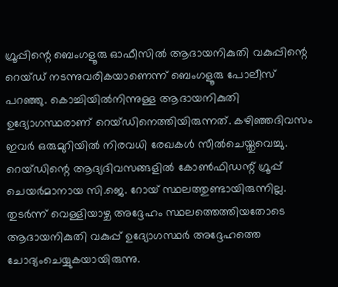ഗ്രൂപ്പിന്റെ ബെംഗളൂരു ഓഫീസിൽ ആദായനികുതി വകുപ്പിന്റെ റെയ്ഡ് നടന്നുവരികയാണെന്ന് ബെംഗളൂരു പോലീസ് പറഞ്ഞു. കൊച്ചിയിൽനിന്നുള്ള ആദായനികുതി ഉദ്യോഗസ്ഥരാണ് റെയ്ഡിനെത്തിയിരുന്നത്. കഴിഞ്ഞദിവസം ഇവർ ഒരുമുറിയിൽ നിരവധി രേഖകൾ സീൽചെയ്തുവെച്ചു. റെയ്ഡിന്റെ ആദ്യദിവസങ്ങളിൽ കോൺഫിഡന്റ് ഗ്രൂപ്പ് ചെയർമാനായ സി.ജെ. റോയ് സ്ഥലത്തുണ്ടായിരുന്നില്ല. തുടർന്ന് വെള്ളിയാഴ്ച അദ്ദേഹം സ്ഥലത്തെത്തിയതോടെ ആദായനികുതി വകുപ്പ് ഉദ്യോഗസ്ഥർ അദ്ദേഹത്തെ ചോദ്യംചെയ്യുകയായിരുന്നു.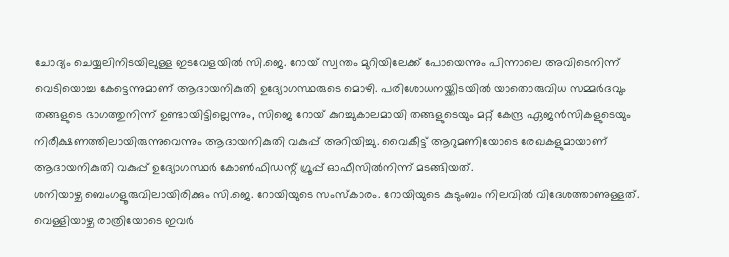ചോദ്യം ചെയ്യലിനിടയിലുള്ള ഇടവേളയിൽ സി.ജെ. റോയ് സ്വന്തം മുറിയിലേക്ക് പോയെന്നും പിന്നാലെ അവിടെനിന്ന് വെടിയൊച്ച കേട്ടെന്നുമാണ് ആദായനികുതി ഉദ്യോഗസ്ഥരുടെ മൊഴി. പരിശോധനയ്ക്കിടയിൽ യാതൊരുവിധ സമ്മർദവും തങ്ങളുടെ ഭാഗത്തുനിന്ന് ഉണ്ടായിട്ടില്ലെന്നും, സിജെ റോയ് കുറച്ചുകാലമായി തങ്ങളുടെയും മറ്റ് കേന്ദ്ര ഏജൻസികളുടെയും നിരീക്ഷണത്തിലായിരുന്നുവെന്നും ആദായനികുതി വകുപ്പ് അറിയിച്ചു. വൈകീട്ട് ആറുമണിയോടെ രേഖകളുമായാണ് ആദായനികുതി വകുപ്പ് ഉദ്യോഗസ്ഥർ കോൺഫിഡന്റ് ഗ്രൂപ്പ് ഓഫീസിൽനിന്ന് മടങ്ങിയത്.
ശനിയാഴ്ച ബെംഗളൂരുവിലായിരിക്കും സി.ജെ. റോയിയുടെ സംസ്കാരം. റോയിയുടെ കുടുംബം നിലവിൽ വിദേശത്താണുള്ളത്. വെള്ളിയാഴ്ച രാത്രിയോടെ ഇവർ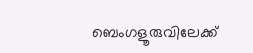ബെംഗളൂരുവിലേക്ക്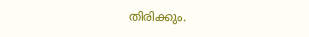തിരിക്കും.